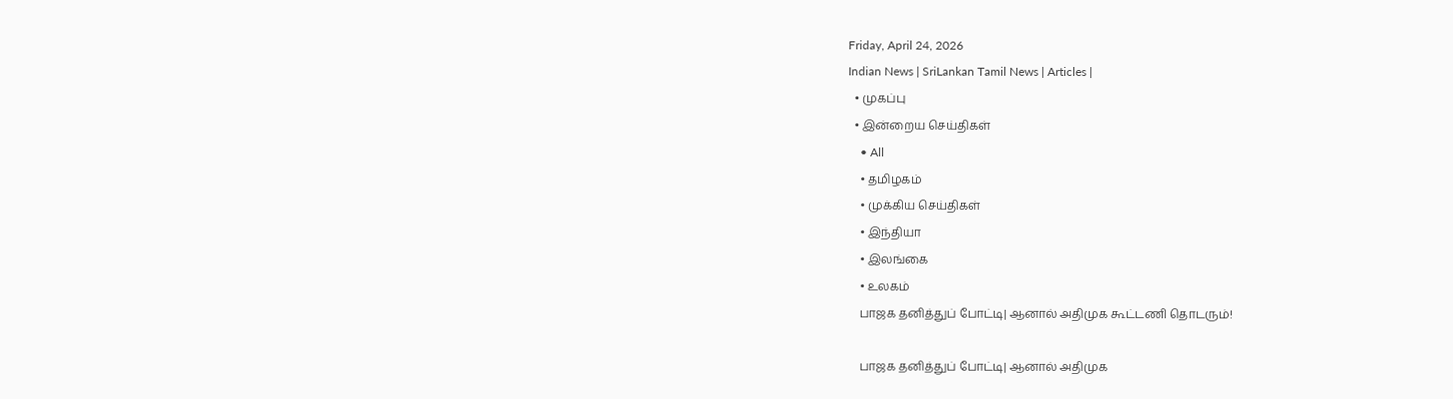Friday, April 24, 2026
Indian News | SriLankan Tamil News | Articles |
  • முகப்பு
  • இன்றைய செய்திகள்
    • All
    • தமிழகம்
    • முக்கிய செய்திகள்
    • இந்தியா
    • இலங்கை
    • உலகம்
    பாஜக தனித்துப் போட்டி| ஆனால் அதிமுக கூட்டணி தொடரும்!

    பாஜக தனித்துப் போட்டி| ஆனால் அதிமுக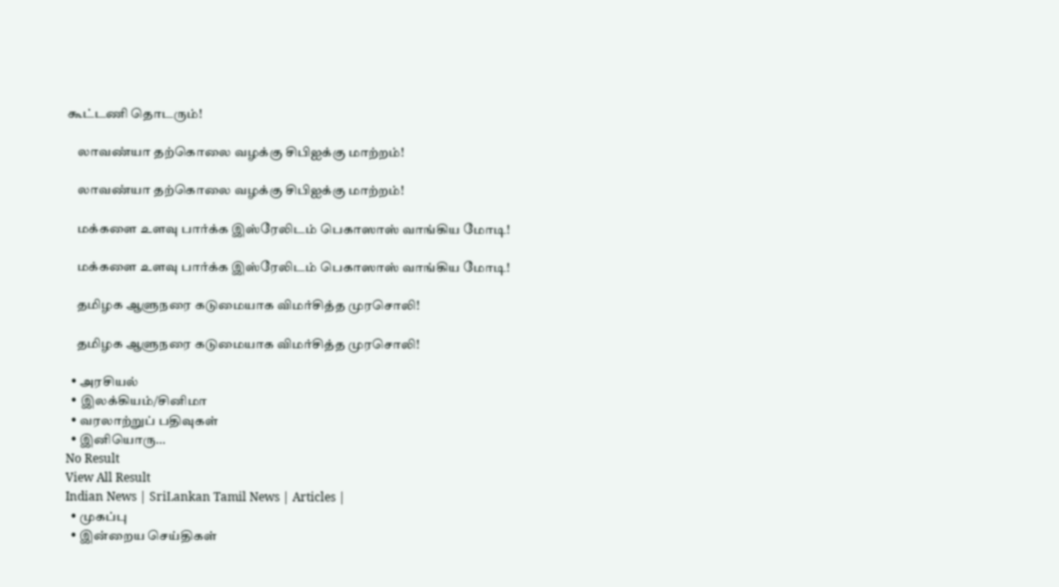கூட்டணி தொடரும்!

    லாவண்யா தற்கொலை வழக்கு சிபிஐக்கு மாற்றம்!

    லாவண்யா தற்கொலை வழக்கு சிபிஐக்கு மாற்றம்!

    மக்களை உளவு பார்க்க இஸ்ரேலிடம் பெகாஸாஸ் வாங்கிய மோடி!

    மக்களை உளவு பார்க்க இஸ்ரேலிடம் பெகாஸாஸ் வாங்கிய மோடி!

    தமிழக ஆளுநரை கடுமையாக விமர்சித்த முரசொலி!

    தமிழக ஆளுநரை கடுமையாக விமர்சித்த முரசொலி!

  • அரசியல்
  • இலக்கியம்/சினிமா
  • வரலாற்றுப் பதிவுகள்
  • இனியொரு…
No Result
View All Result
Indian News | SriLankan Tamil News | Articles |
  • முகப்பு
  • இன்றைய செய்திகள்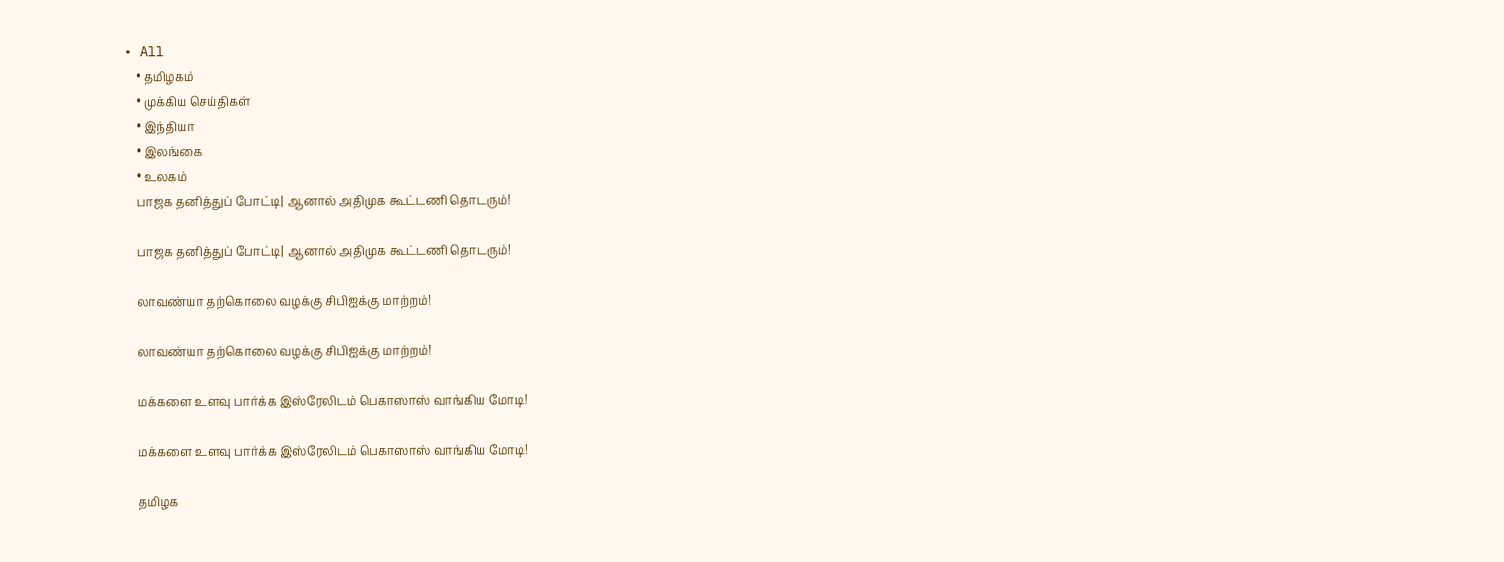• All
    • தமிழகம்
    • முக்கிய செய்திகள்
    • இந்தியா
    • இலங்கை
    • உலகம்
    பாஜக தனித்துப் போட்டி| ஆனால் அதிமுக கூட்டணி தொடரும்!

    பாஜக தனித்துப் போட்டி| ஆனால் அதிமுக கூட்டணி தொடரும்!

    லாவண்யா தற்கொலை வழக்கு சிபிஐக்கு மாற்றம்!

    லாவண்யா தற்கொலை வழக்கு சிபிஐக்கு மாற்றம்!

    மக்களை உளவு பார்க்க இஸ்ரேலிடம் பெகாஸாஸ் வாங்கிய மோடி!

    மக்களை உளவு பார்க்க இஸ்ரேலிடம் பெகாஸாஸ் வாங்கிய மோடி!

    தமிழக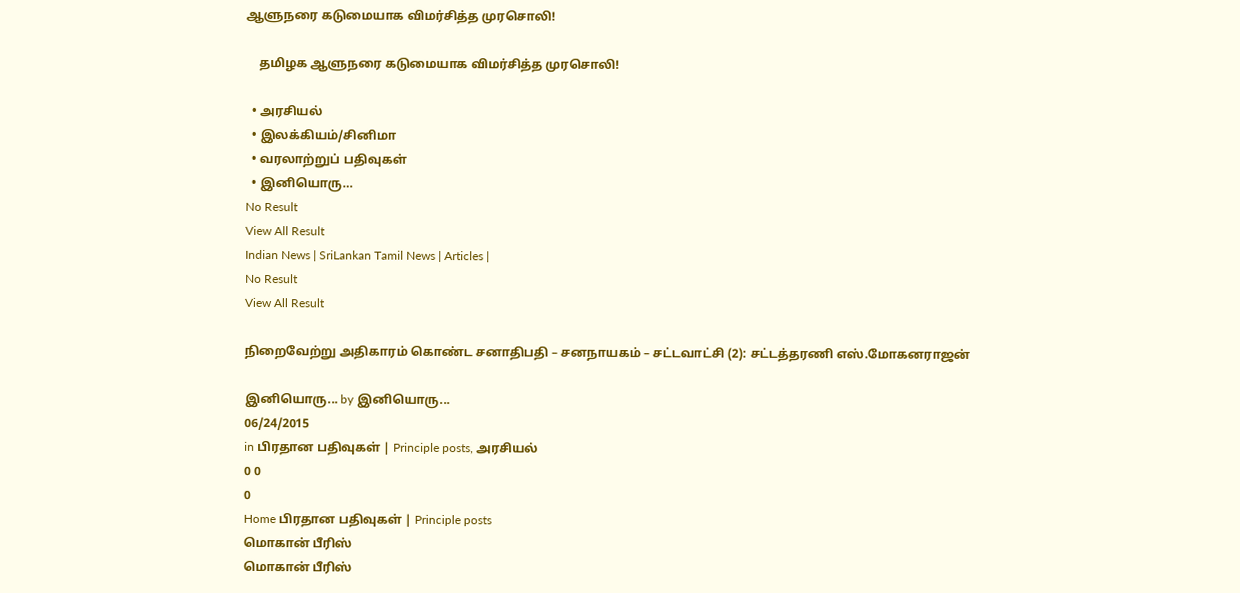ஆளுநரை கடுமையாக விமர்சித்த முரசொலி!

    தமிழக ஆளுநரை கடுமையாக விமர்சித்த முரசொலி!

  • அரசியல்
  • இலக்கியம்/சினிமா
  • வரலாற்றுப் பதிவுகள்
  • இனியொரு…
No Result
View All Result
Indian News | SriLankan Tamil News | Articles |
No Result
View All Result

நிறைவேற்று அதிகாரம் கொண்ட சனாதிபதி – சனநாயகம் – சட்டவாட்சி (2): சட்டத்தரணி எஸ்.மோகனராஜன்

இனியொரு... by இனியொரு...
06/24/2015
in பிரதான பதிவுகள் | Principle posts, அரசியல்
0 0
0
Home பிரதான பதிவுகள் | Principle posts
மொகான் பீரிஸ்
மொகான் பீரிஸ்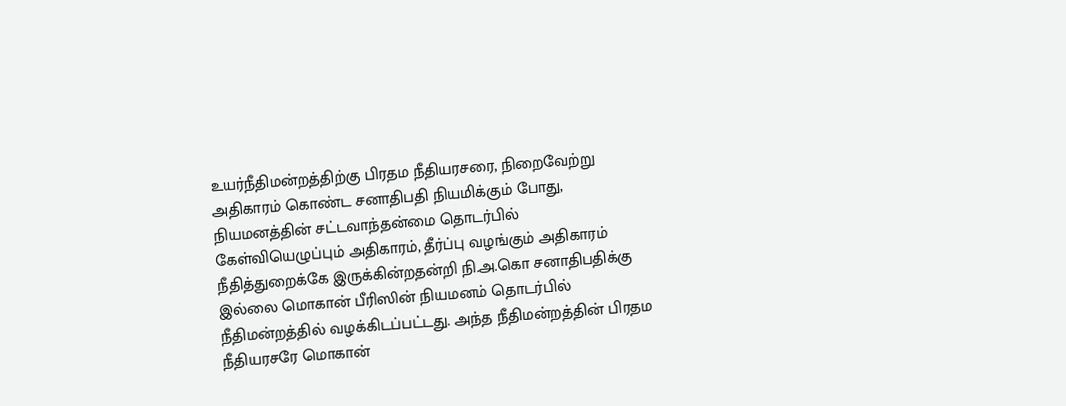உயர்நீதிமன்றத்திற்கு பிரதம நீதியரசரை, நிறைவேற்று அதிகாரம் கொண்ட சனாதிபதி நியமிக்கும் போது, நியமனத்தின் சட்டவாந்தன்மை தொடர்பில் கேள்வியெழுப்பும் அதிகாரம், தீர்ப்பு வழங்கும் அதிகாரம் நீதித்துறைக்கே இருக்கின்றதன்றி நி.அ.கொ சனாதிபதிக்கு இல்லை மொகான் பீரிஸின் நியமனம் தொடர்பில் நீதிமன்றத்தில் வழக்கிடப்பட்டது. அந்த நீதிமன்றத்தின் பிரதம நீதியரசரே மொகான்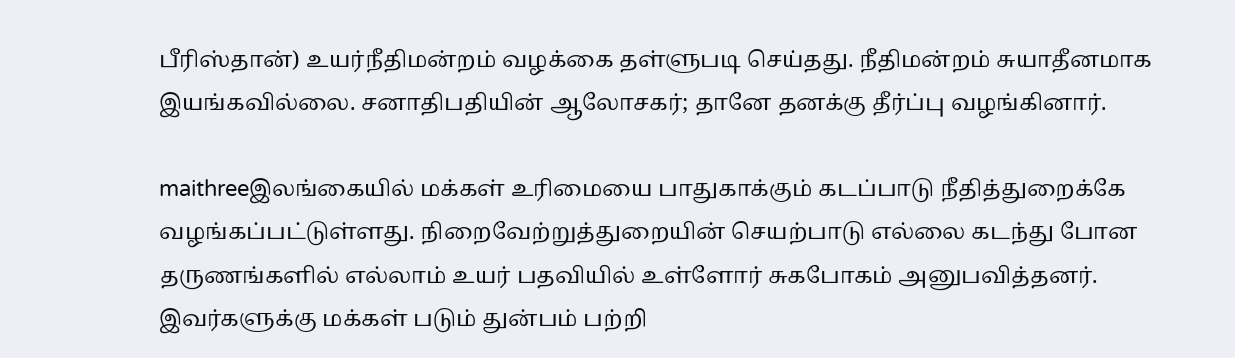பீரிஸ்தான்) உயர்நீதிமன்றம் வழக்கை தள்ளுபடி செய்தது. நீதிமன்றம் சுயாதீனமாக இயங்கவில்லை. சனாதிபதியின் ஆலோசகர்; தானே தனக்கு தீர்ப்பு வழங்கினார்.

maithreeஇலங்கையில் மக்கள் உரிமையை பாதுகாக்கும் கடப்பாடு நீதித்துறைக்கே வழங்கப்பட்டுள்ளது. நிறைவேற்றுத்துறையின் செயற்பாடு எல்லை கடந்து போன தருணங்களில் எல்லாம் உயர் பதவியில் உள்ளோர் சுகபோகம் அனுபவித்தனர். இவர்களுக்கு மக்கள் படும் துன்பம் பற்றி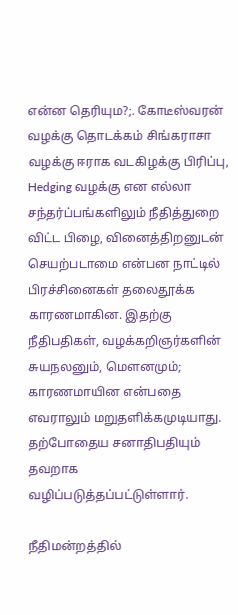என்ன தெரியும?;. கோடீஸ்வரன் வழக்கு தொடக்கம் சிங்கராசா வழக்கு ஈராக வடகிழக்கு பிரிப்பு, Hedging வழக்கு என எல்லா சந்தர்ப்பங்களிலும் நீதித்துறை விட்ட பிழை, வினைத்திறனுடன் செயற்படாமை என்பன நாட்டில் பிரச்சினைகள் தலைதூக்க காரணமாகின. இதற்கு நீதிபதிகள், வழக்கறிஞர்களின் சுயநலனும், மௌனமும்; காரணமாயின என்பதை எவராலும் மறுதளிக்கமுடியாது.
தற்போதைய சனாதிபதியும் தவறாக வழிப்படுத்தப்பட்டுள்ளார்.

நீதிமன்றத்தில்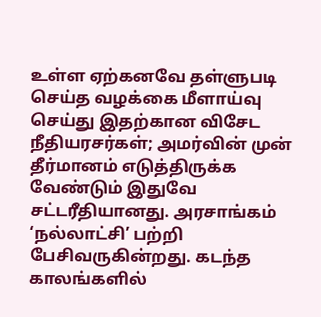உள்ள ஏற்கனவே தள்ளுபடி செய்த வழக்கை மீளாய்வு செய்து இதற்கான விசேட நீதியரசர்கள்; அமர்வின் முன் தீர்மானம் எடுத்திருக்க வேண்டும் இதுவே சட்டரீதியானது. அரசாங்கம் ‘நல்லாட்சி’ பற்றி பேசிவருகின்றது. கடந்த காலங்களில்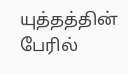யுத்தத்தின் பேரில்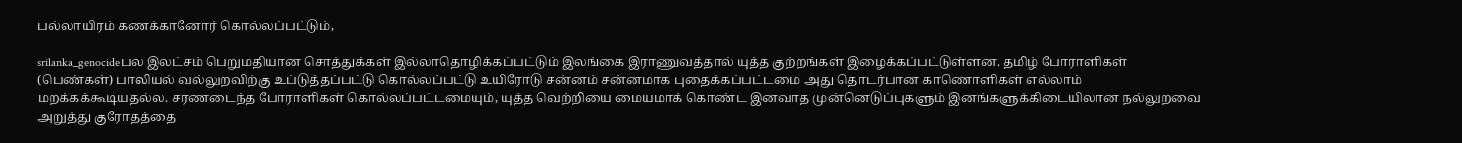பல்லாயிரம் கணக்கானோர் கொல்லப்பட்டும்,

srilanka_genocideபல இலட்சம் பெறுமதியான சொத்துக்கள் இல்லாதொழிக்கப்பட்டும் இலங்கை இராணுவத்தால் யுத்த குற்றங்கள் இழைக்கப்பட்டுள்ளன. தமிழ் போராளிகள் (பெண்கள்) பாலியல் வல்லுறவிற்கு உப்டுத்தப்பட்டு கொல்லப்பட்டு உயிரோடு சன்னம் சன்னமாக புதைக்கப்பட்டமை அது தொடர்பான காணொளிகள் எல்லாம் மறக்கக்கூடியதல்ல. சரணடைந்த போராளிகள் கொல்லப்பட்டமையும், யுத்த வெற்றியை மையமாக் கொண்ட இனவாத முன்னெடுப்புகளும் இனங்களுக்கிடையிலான நல்லுறவை அறுத்து குரோதத்தை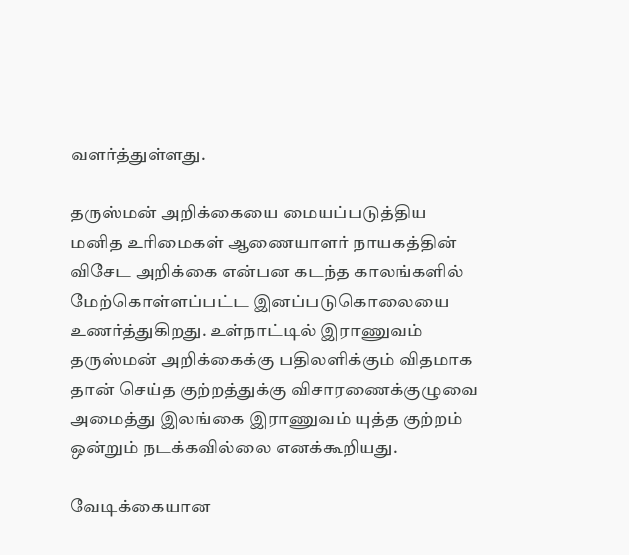வளர்த்துள்ளது.

தருஸ்மன் அறிக்கையை மையப்படுத்திய மனித உரிமைகள் ஆணையாளர் நாயகத்தின் விசேட அறிக்கை என்பன கடந்த காலங்களில் மேற்கொள்ளப்பட்ட இனப்படுகொலையை உணர்த்துகிறது. உள்நாட்டில் இராணுவம் தருஸ்மன் அறிக்கைக்கு பதிலளிக்கும் விதமாக தான் செய்த குற்றத்துக்கு விசாரணைக்குழுவை அமைத்து இலங்கை இராணுவம் யுத்த குற்றம் ஒன்றும் நடக்கவில்லை எனக்கூறியது.

வேடிக்கையான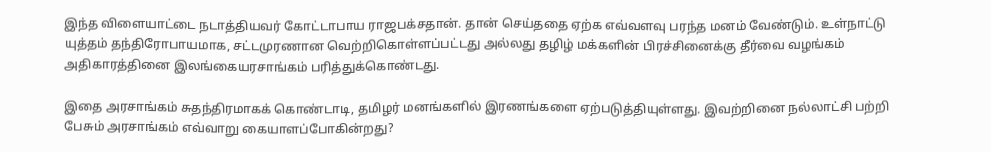இந்த விளையாட்டை நடாத்தியவர் கோட்டாபாய ராஜபக்சதான். தான் செய்ததை ஏற்க எவ்வளவு பரந்த மனம் வேண்டும். உள்நாட்டு யுத்தம் தந்திரோபாயமாக, சட்டமுரணான வெற்றிகொள்ளப்பட்டது அல்லது தழிழ் மக்களின் பிரச்சினைக்கு தீர்வை வழங்கம் அதிகாரத்தினை இலங்கையரசாங்கம் பரித்துக்கொண்டது.

இதை அரசாங்கம் சுதந்திரமாகக் கொண்டாடி, தமிழர் மனங்களில் இரணங்களை ஏற்படுத்தியுள்ளது. இவற்றினை நல்லாட்சி பற்றி பேசும் அரசாங்கம் எவ்வாறு கையாளப்போகின்றது?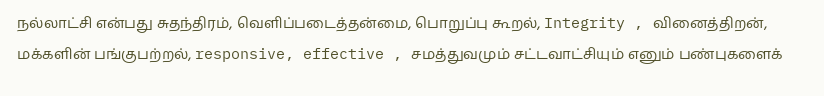நல்லாட்சி என்பது சுதந்திரம், வெளிப்படைத்தன்மை, பொறுப்பு கூறல், Integrity , வினைத்திறன், மக்களின் பங்குபற்றல், responsive, effective , சமத்துவமும் சட்டவாட்சியும் எனும் பண்புகளைக்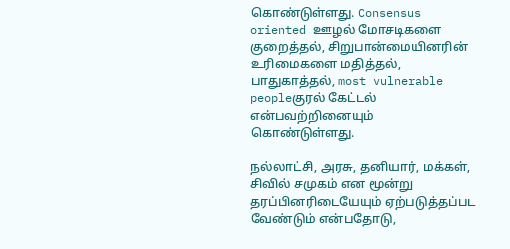கொண்டுள்ளது. Consensus oriented ஊழல் மோசடிகளை குறைத்தல், சிறுபான்மையினரின் உரிமைகளை மதித்தல், பாதுகாத்தல், most vulnerable peopleகுரல் கேட்டல் என்பவற்றினையும் கொண்டுள்ளது.

நல்லாட்சி, அரசு, தனியார், மக்கள், சிவில் சமுகம் என மூன்று தரப்பினரிடையேயும் ஏற்படுத்தப்பட வேண்டும் என்பதோடு,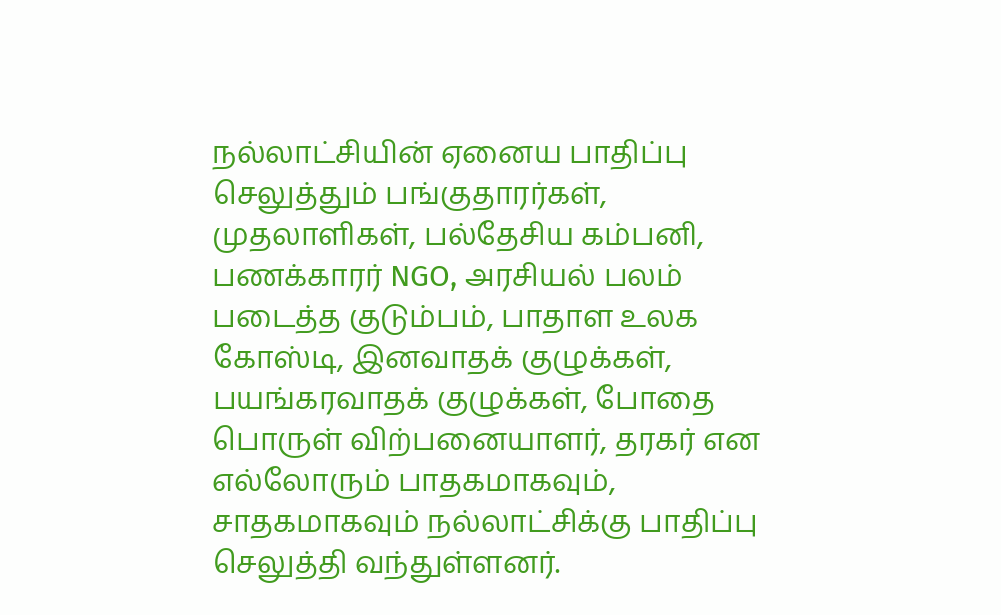நல்லாட்சியின் ஏனைய பாதிப்பு செலுத்தும் பங்குதாரர்கள், முதலாளிகள், பல்தேசிய கம்பனி, பணக்காரர் NGO, அரசியல் பலம் படைத்த குடும்பம், பாதாள உலக கோஸ்டி, இனவாதக் குழுக்கள், பயங்கரவாதக் குழுக்கள், போதை பொருள் விற்பனையாளர், தரகர் என எல்லோரும் பாதகமாகவும், சாதகமாகவும் நல்லாட்சிக்கு பாதிப்பு செலுத்தி வந்துள்ளனர்.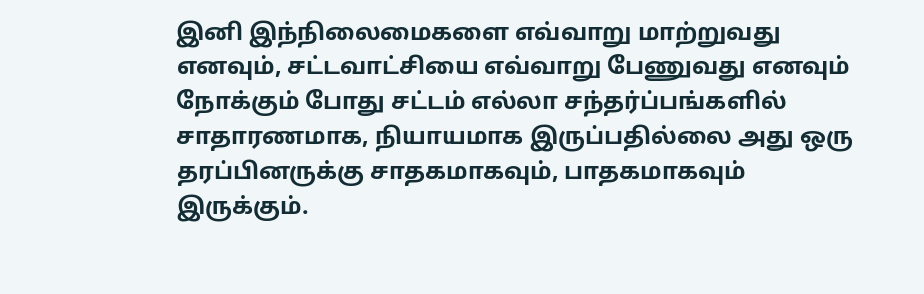இனி இந்நிலைமைகளை எவ்வாறு மாற்றுவது எனவும், சட்டவாட்சியை எவ்வாறு பேணுவது எனவும் நோக்கும் போது சட்டம் எல்லா சந்தர்ப்பங்களில் சாதாரணமாக, நியாயமாக இருப்பதில்லை அது ஒரு தரப்பினருக்கு சாதகமாகவும், பாதகமாகவும் இருக்கும்.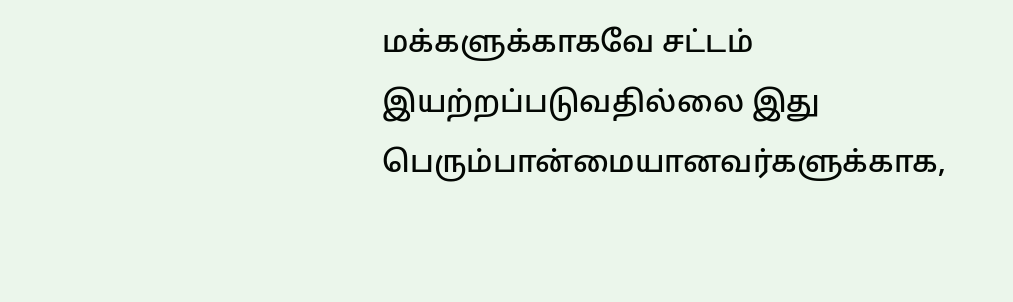மக்களுக்காகவே சட்டம் இயற்றப்படுவதில்லை இது பெரும்பான்மையானவர்களுக்காக,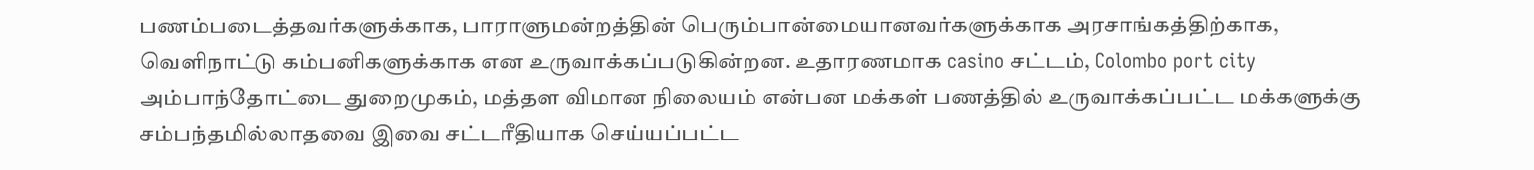பணம்படைத்தவர்களுக்காக, பாராளுமன்றத்தின் பெரும்பான்மையானவர்களுக்காக அரசாங்கத்திற்காக, வெளிநாட்டு கம்பனிகளுக்காக என உருவாக்கப்படுகின்றன. உதாரணமாக casino சட்டம், Colombo port city அம்பாந்தோட்டை துறைமுகம், மத்தள விமான நிலையம் என்பன மக்கள் பணத்தில் உருவாக்கப்பட்ட மக்களுக்கு சம்பந்தமில்லாதவை இவை சட்டரீதியாக செய்யப்பட்ட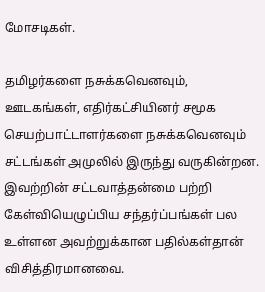மோசடிகள்.

தமிழர்களை நசுக்கவெனவும், ஊடகங்கள், எதிர்கட்சியினர் சமூக செயற்பாட்டாளர்களை நசுக்கவெனவும் சட்டங்கள் அமுலில் இருந்து வருகின்றன. இவற்றின் சட்டவாத்தன்மை பற்றி கேள்வியெழுப்பிய சந்தர்ப்பங்கள் பல உள்ளன அவற்றுக்கான பதில்கள்தான் விசித்திரமானவை.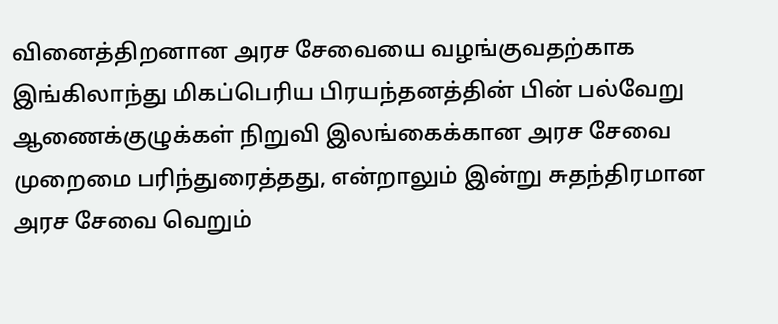வினைத்திறனான அரச சேவையை வழங்குவதற்காக இங்கிலாந்து மிகப்பெரிய பிரயந்தனத்தின் பின் பல்வேறு ஆணைக்குழுக்கள் நிறுவி இலங்கைக்கான அரச சேவை முறைமை பரிந்துரைத்தது, என்றாலும் இன்று சுதந்திரமான அரச சேவை வெறும்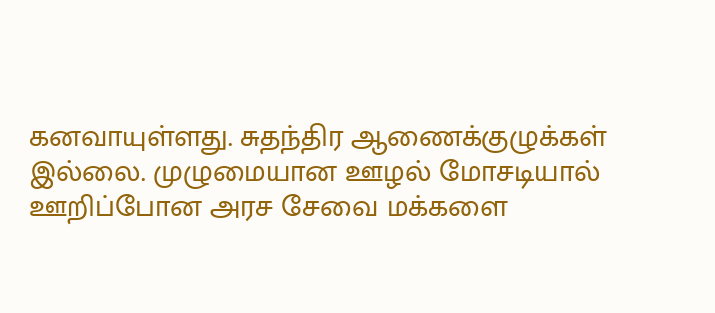கனவாயுள்ளது. சுதந்திர ஆணைக்குழுக்கள் இல்லை. முழுமையான ஊழல் மோசடியால் ஊறிப்போன அரச சேவை மக்களை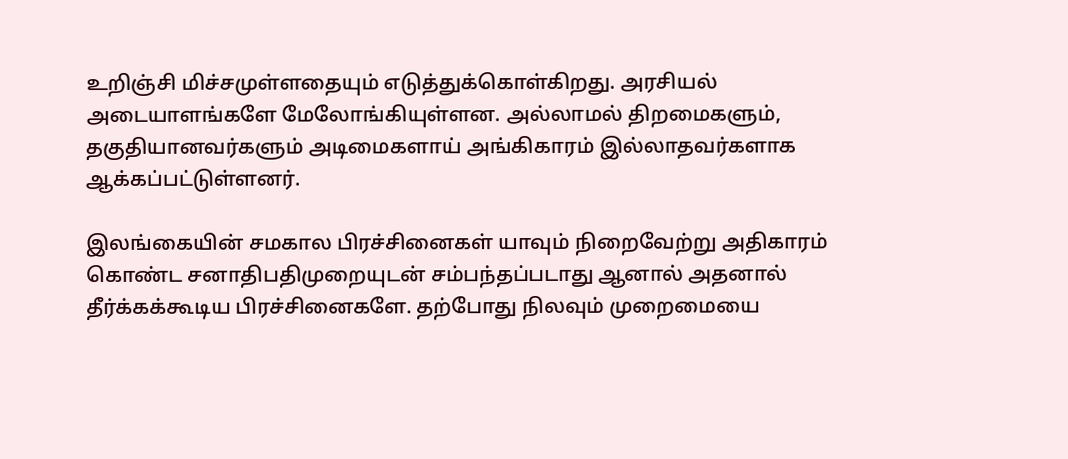உறிஞ்சி மிச்சமுள்ளதையும் எடுத்துக்கொள்கிறது. அரசியல் அடையாளங்களே மேலோங்கியுள்ளன. அல்லாமல் திறமைகளும், தகுதியானவர்களும் அடிமைகளாய் அங்கிகாரம் இல்லாதவர்களாக ஆக்கப்பட்டுள்ளனர்.

இலங்கையின் சமகால பிரச்சினைகள் யாவும் நிறைவேற்று அதிகாரம் கொண்ட சனாதிபதிமுறையுடன் சம்பந்தப்படாது ஆனால் அதனால் தீர்க்கக்கூடிய பிரச்சினைகளே. தற்போது நிலவும் முறைமையை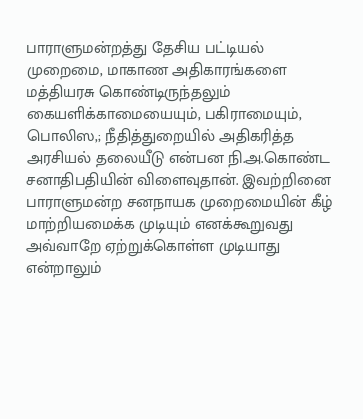பாராளுமன்றத்து தேசிய பட்டியல் முறைமை, மாகாண அதிகாரங்களை மத்தியரசு கொண்டிருந்தலும் கையளிக்காமையையும், பகிராமையும், பொலிஸ,; நீதித்துறையில் அதிகரித்த அரசியல் தலையீடு என்பன நி.அ.கொண்ட சனாதிபதியின் விளைவுதான். இவற்றினை பாராளுமன்ற சனநாயக முறைமையின் கீழ் மாற்றியமைக்க முடியும் எனக்கூறுவது அவ்வாறே ஏற்றுக்கொள்ள முடியாது என்றாலும்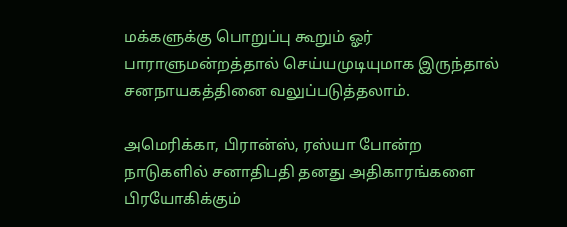மக்களுக்கு பொறுப்பு கூறும் ஓர் பாராளுமன்றத்தால் செய்யமுடியுமாக இருந்தால் சனநாயகத்தினை வலுப்படுத்தலாம்.

அமெரிக்கா, பிரான்ஸ், ரஸ்யா போன்ற நாடுகளில் சனாதிபதி தனது அதிகாரங்களை பிரயோகிக்கும்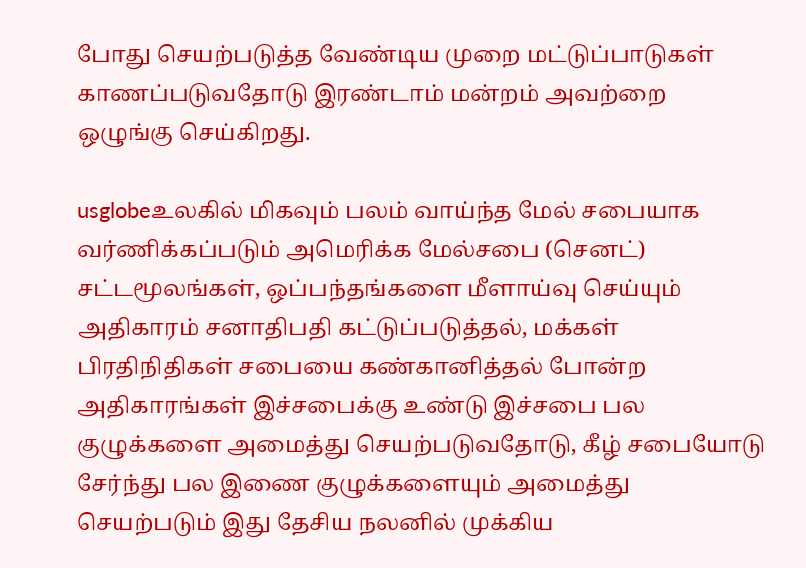போது செயற்படுத்த வேண்டிய முறை மட்டுப்பாடுகள் காணப்படுவதோடு இரண்டாம் மன்றம் அவற்றை ஒழுங்கு செய்கிறது.

usglobeஉலகில் மிகவும் பலம் வாய்ந்த மேல் சபையாக வர்ணிக்கப்படும் அமெரிக்க மேல்சபை (செனட்) சட்டமூலங்கள், ஒப்பந்தங்களை மீளாய்வு செய்யும் அதிகாரம் சனாதிபதி கட்டுப்படுத்தல், மக்கள் பிரதிநிதிகள் சபையை கண்கானித்தல் போன்ற அதிகாரங்கள் இச்சபைக்கு உண்டு இச்சபை பல குழுக்களை அமைத்து செயற்படுவதோடு, கீழ் சபையோடு சேர்ந்து பல இணை குழுக்களையும் அமைத்து செயற்படும் இது தேசிய நலனில் முக்கிய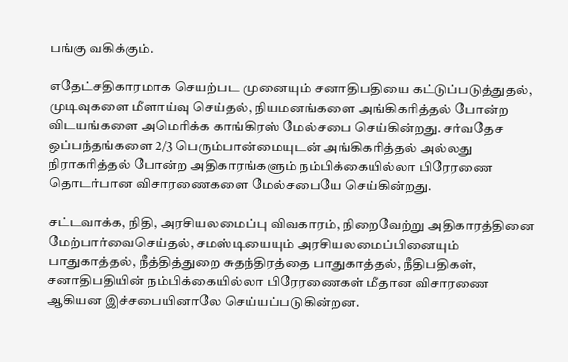பங்கு வகிக்கும்.

எதேட்சதிகாரமாக செயற்பட முனையும் சனாதிபதியை கட்டுப்படுத்துதல், முடிவுகளை மீளாய்வு செய்தல், நியமனங்களை அங்கிகரித்தல் போன்ற விடயங்களை அமெரிக்க காங்கிரஸ் மேல்சபை செய்கின்றது. சர்வதேச ஒப்பந்தங்களை 2/3 பெரும்பான்மையுடன் அங்கிகரித்தல் அல்லது நிராகரித்தல் போன்ற அதிகாரங்களும் நம்பிக்கையில்லா பிரேரணை தொடர்பான விசாரணைகளை மேல்சபையே செய்கின்றது.

சட்டவாக்க, நிதி, அரசியலமைப்பு விவகாரம், நிறைவேற்று அதிகாரத்தினை மேற்பார்வைசெய்தல், சமஸ்டியையும் அரசியலமைப்பினையும் பாதுகாத்தல், நீத்தித்துறை சுதந்திரத்தை பாதுகாத்தல், நீதிபதிகள், சனாதிபதியின் நம்பிக்கையில்லா பிரேரணைகள் மீதான விசாரணை ஆகியன இச்சபையினாலே செய்யப்படுகின்றன.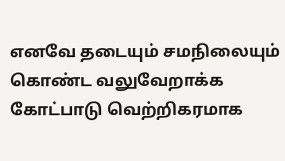எனவே தடையும் சமநிலையும் கொண்ட வலுவேறாக்க கோட்பாடு வெற்றிகரமாக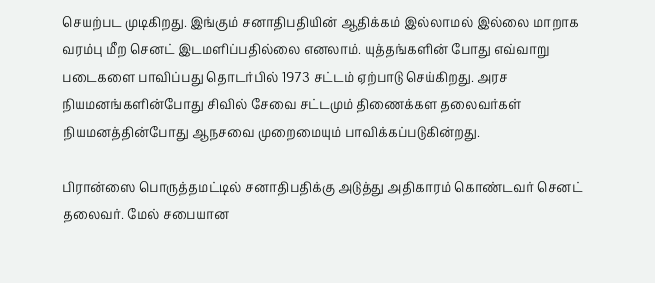செயற்பட முடிகிறது. இங்கும் சனாதிபதியின் ஆதிக்கம் இல்லாமல் இல்லை மாறாக வரம்பு மீற செனட் இடமளிப்பதில்லை எனலாம். யுத்தங்களின் போது எவ்வாறு படைகளை பாவிப்பது தொடர்பில் 1973 சட்டம் ஏற்பாடு செய்கிறது. அரச நியமனங்களின்போது சிவில் சேவை சட்டமும் திணைக்கள தலைவர்கள் நியமனத்தின்போது ஆநசவை முறைமையும் பாவிக்கப்படுகின்றது.

பிரான்ஸை பொருத்தமட்டில் சனாதிபதிக்கு அடுத்து அதிகாரம் கொண்டவர் செனட் தலைவர். மேல் சபையான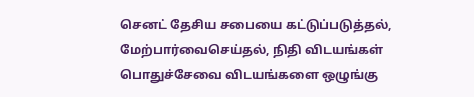செனட் தேசிய சபையை கட்டுப்படுத்தல், மேற்பார்வைசெய்தல், நிதி விடயங்கள் பொதுச்சேவை விடயங்களை ஒழுங்கு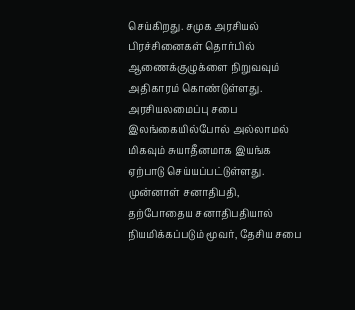செய்கிறது. சமுக அரசியல் பிரச்சினைகள் தொர்பில் ஆணைக்குழுக்ளை நிறுவவும் அதிகாரம் கொண்டுள்ளது. அரசியலமைப்பு சபை இலங்கையில்போல் அல்லாமல் மிகவும் சுயாதீனமாக இயங்க ஏற்பாடு செய்யப்பட்டுள்ளது. முன்னாள் சனாதிபதி, தற்போதைய சனாதிபதியால் நியமிக்கப்படும் மூவர், தேசிய சபை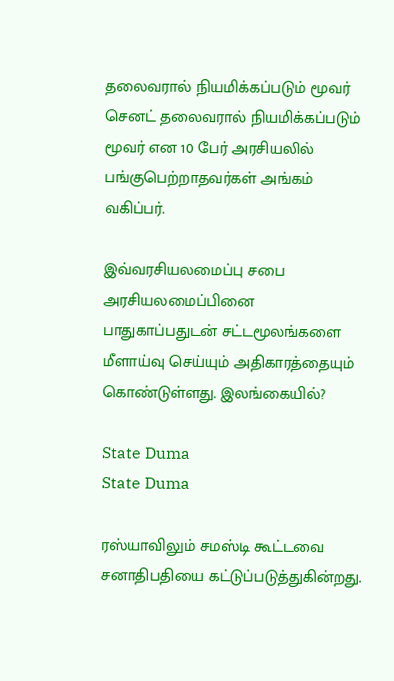தலைவரால் நியமிக்கப்படும் மூவர் செனட் தலைவரால் நியமிக்கப்படும் மூவர் என 10 பேர் அரசியலில் பங்குபெற்றாதவர்கள் அங்கம் வகிப்பர்.

இவ்வரசியலமைப்பு சபை அரசியலமைப்பினை பாதுகாப்பதுடன் சட்டமூலங்களை மீளாய்வு செய்யும் அதிகாரத்தையும் கொண்டுள்ளது. இலங்கையில்?

State Duma
State Duma

ரஸ்யாவிலும் சமஸ்டி கூட்டவை சனாதிபதியை கட்டுப்படுத்துகின்றது.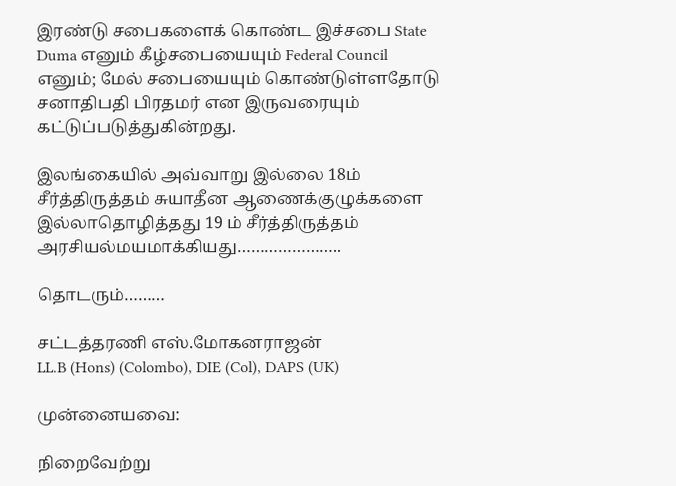இரண்டு சபைகளைக் கொண்ட இச்சபை State Duma எனும் கீழ்சபையையும் Federal Council எனும்; மேல் சபையையும் கொண்டுள்ளதோடு சனாதிபதி பிரதமர் என இருவரையும் கட்டுப்படுத்துகின்றது.

இலங்கையில் அவ்வாறு இல்லை 18ம் சீர்த்திருத்தம் சுயாதீன ஆணைக்குழுக்களை இல்லாதொழித்தது 19 ம் சீர்த்திருத்தம் அரசியல்மயமாக்கியது…………………..

தொடரும்………

சட்டத்தரணி எஸ்.மோகனராஜன்
LL.B (Hons) (Colombo), DIE (Col), DAPS (UK)

முன்னையவை:

நிறைவேற்று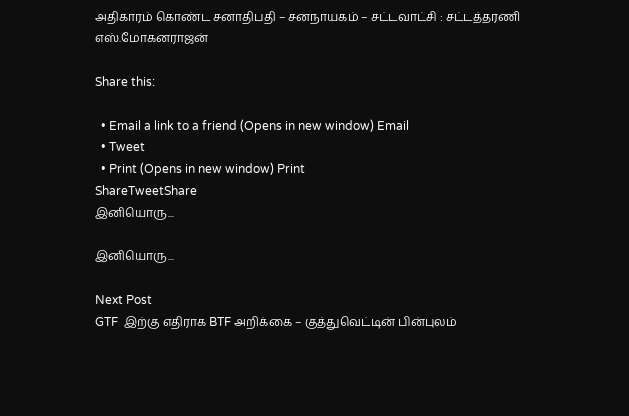அதிகாரம் கொண்ட சனாதிபதி – சனநாயகம் – சட்டவாட்சி : சட்டத்தரணி எஸ்.மோகனராஜன்

Share this:

  • Email a link to a friend (Opens in new window) Email
  • Tweet
  • Print (Opens in new window) Print
ShareTweetShare
இனியொரு...

இனியொரு...

Next Post
GTF  இற்கு எதிராக BTF அறிக்கை – குத்துவெட்டின் பின்புலம்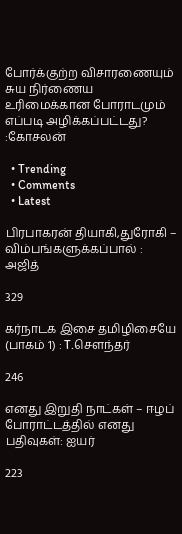போர்க்குற்ற விசாரணையும் சுய நிர்ணைய உரிமைக்கான போராடமும் எப்படி அழிக்கப்பட்டது? :கோசலன்

  • Trending
  • Comments
  • Latest

பிரபாகரன் தியாகி,துரோகி – விம்பங்களுக்கப்பால் : அஜித்

329

கர்நாடக இசை தமிழிசையே (பாகம் 1) : T.செளந்தர்

246

எனது இறுதி நாட்கள் – ஈழப் போராட்டத்தில் எனது பதிவுகள்: ஐயர்

223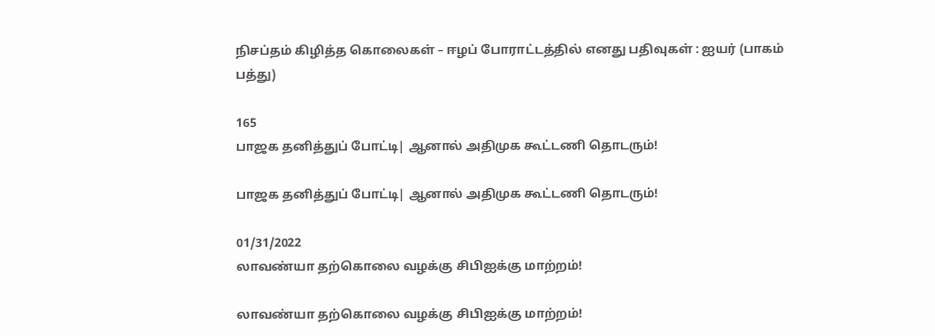நிசப்தம் கிழித்த கொலைகள் – ஈழப் போராட்டத்தில் எனது பதிவுகள் : ஐயர் (பாகம் பத்து)

165
பாஜக தனித்துப் போட்டி| ஆனால் அதிமுக கூட்டணி தொடரும்!

பாஜக தனித்துப் போட்டி| ஆனால் அதிமுக கூட்டணி தொடரும்!

01/31/2022
லாவண்யா தற்கொலை வழக்கு சிபிஐக்கு மாற்றம்!

லாவண்யா தற்கொலை வழக்கு சிபிஐக்கு மாற்றம்!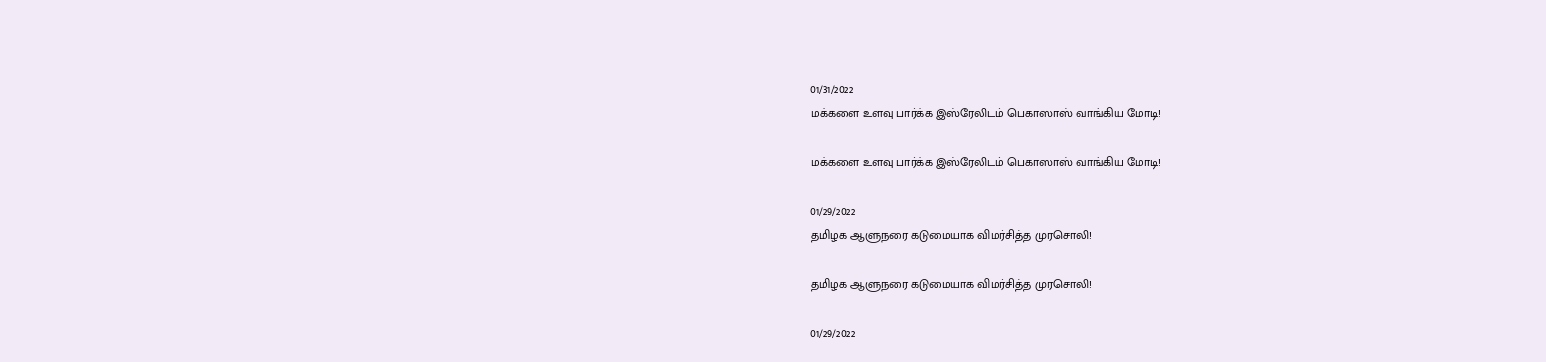01/31/2022
மக்களை உளவு பார்க்க இஸ்ரேலிடம் பெகாஸாஸ் வாங்கிய மோடி!

மக்களை உளவு பார்க்க இஸ்ரேலிடம் பெகாஸாஸ் வாங்கிய மோடி!

01/29/2022
தமிழக ஆளுநரை கடுமையாக விமர்சித்த முரசொலி!

தமிழக ஆளுநரை கடுமையாக விமர்சித்த முரசொலி!

01/29/2022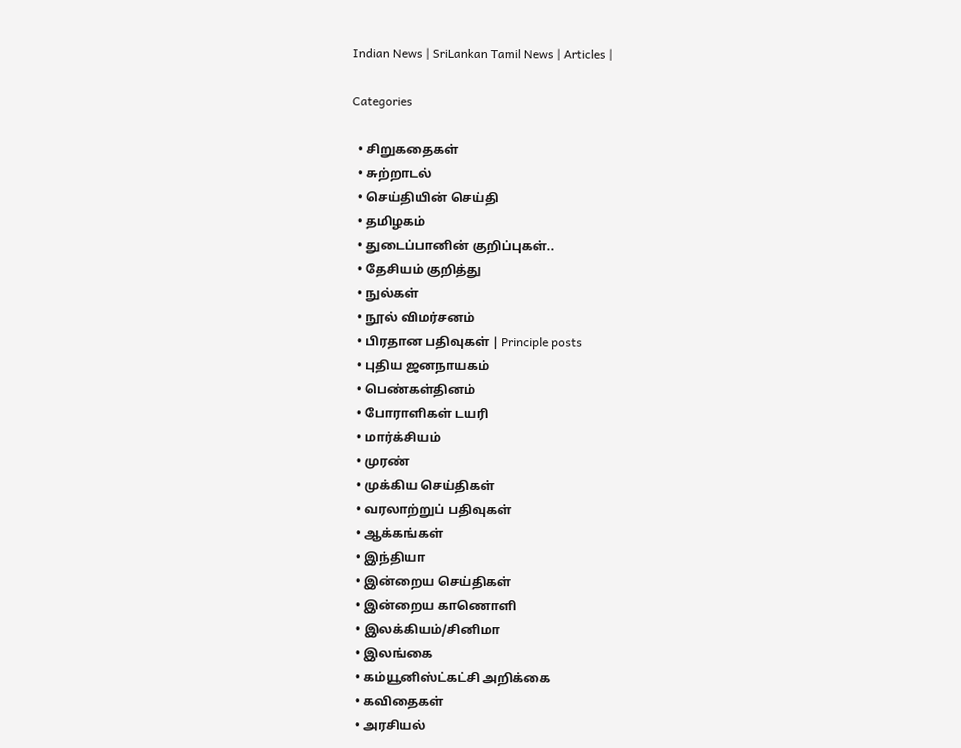Indian News | SriLankan Tamil News | Articles |

Categories

  • சிறுகதைகள்
  • சுற்றாடல்
  • செய்தியின் செய்தி
  • தமிழகம்
  • துடைப்பானின் குறிப்புகள்..
  • தேசியம் குறித்து
  • நுல்கள்
  • நூல் விமர்சனம்
  • பிரதான பதிவுகள் | Principle posts
  • புதிய ஜனநாயகம்
  • பெண்கள்தினம்
  • போராளிகள் டயரி
  • மார்க்சியம்
  • முரண்
  • முக்கிய செய்திகள்
  • வரலாற்றுப் பதிவுகள்
  • ஆக்கங்கள்
  • இந்தியா
  • இன்றைய செய்திகள்
  • இன்றைய காணொளி
  • இலக்கியம்/சினிமா
  • இலங்கை
  • கம்யூனிஸ்ட்கட்சி அறிக்கை
  • கவிதைகள்
  • அரசியல்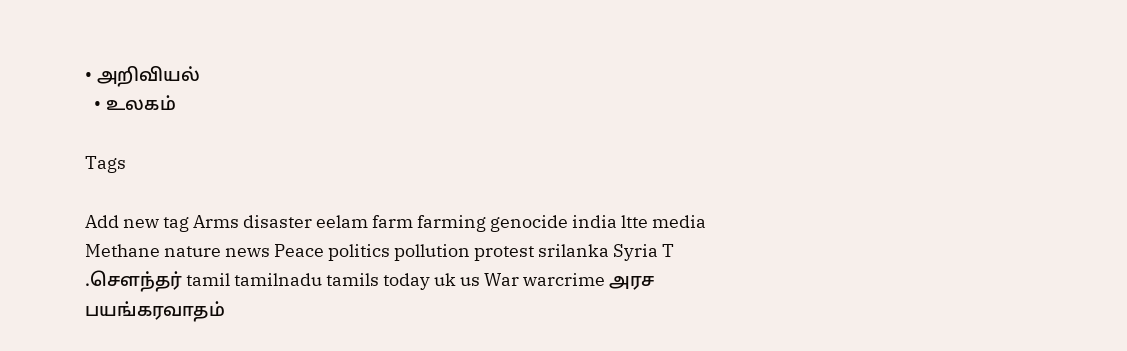• அறிவியல்
  • உலகம்

Tags

Add new tag Arms disaster eelam farm farming genocide india ltte media Methane nature news Peace politics pollution protest srilanka Syria T .சௌந்தர் tamil tamilnadu tamils today uk us War warcrime அரச பயங்கரவாதம்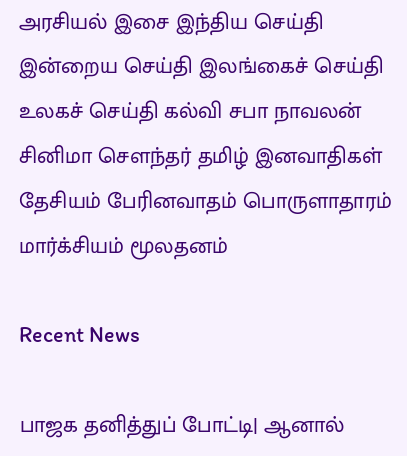அரசியல் இசை இந்திய செய்தி இன்றைய செய்தி இலங்கைச் செய்தி உலகச் செய்தி கல்வி சபா நாவலன் சினிமா சௌந்தர் தமிழ் இனவாதிகள் தேசியம் பேரினவாதம் பொருளாதாரம் மார்க்சியம் மூலதனம்

Recent News

பாஜக தனித்துப் போட்டி| ஆனால்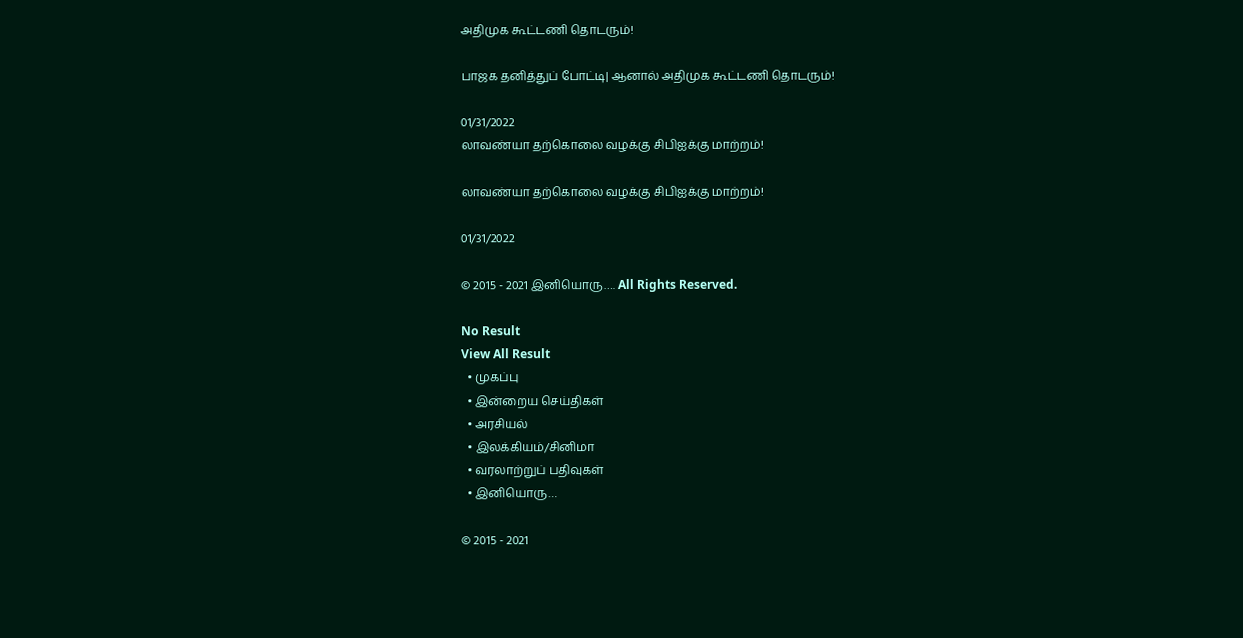அதிமுக கூட்டணி தொடரும்!

பாஜக தனித்துப் போட்டி| ஆனால் அதிமுக கூட்டணி தொடரும்!

01/31/2022
லாவண்யா தற்கொலை வழக்கு சிபிஐக்கு மாற்றம்!

லாவண்யா தற்கொலை வழக்கு சிபிஐக்கு மாற்றம்!

01/31/2022

© 2015 - 2021 இனியொரு…. All Rights Reserved.

No Result
View All Result
  • முகப்பு
  • இன்றைய செய்திகள்
  • அரசியல்
  • இலக்கியம்/சினிமா
  • வரலாற்றுப் பதிவுகள்
  • இனியொரு…

© 2015 - 2021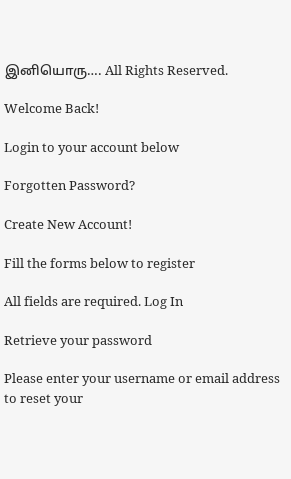இனியொரு…. All Rights Reserved.

Welcome Back!

Login to your account below

Forgotten Password?

Create New Account!

Fill the forms below to register

All fields are required. Log In

Retrieve your password

Please enter your username or email address to reset your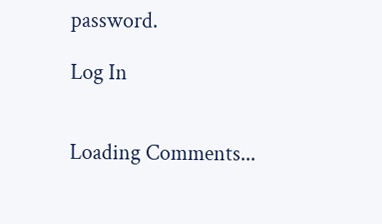password.

Log In


Loading Comments...